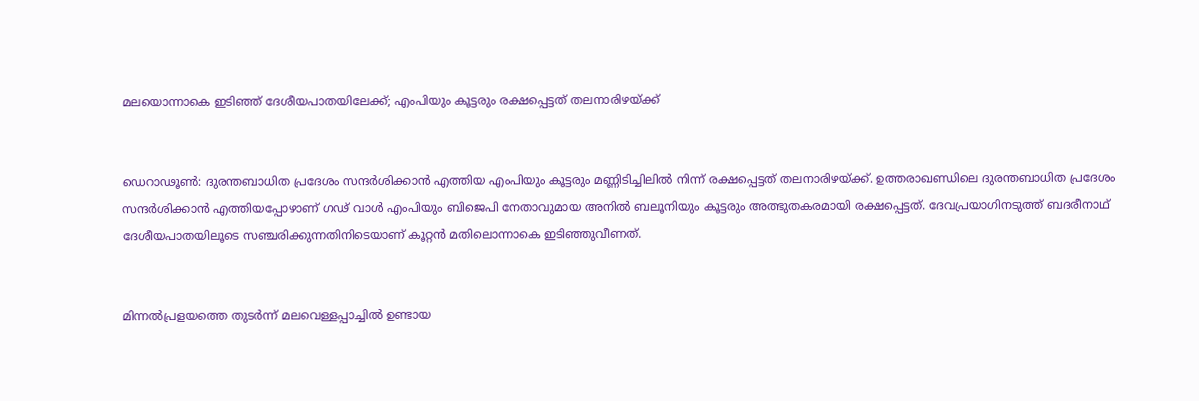മലയൊന്നാകെ ഇടിഞ്ഞ് ദേശീയപാതയിലേക്ക്; എംപിയും കൂട്ടരും രക്ഷപ്പെട്ടത് തലനാരിഴയ്ക്ക്


ഡെറാഢൂണ്‍: ദുരന്തബാധിത പ്രദേശം സന്ദര്‍ശിക്കാന്‍ എത്തിയ എംപിയും കൂട്ടരും മണ്ണിടിച്ചിലില്‍ നിന്ന് രക്ഷപ്പെട്ടത് തലനാരിഴയ്ക്ക്. ഉത്തരാഖണ്ഡിലെ ദുരന്തബാധിത പ്രദേശം സന്ദര്‍ശിക്കാന്‍ എത്തിയപ്പോഴാണ് ഗഢ് വാള്‍ എംപിയും ബിജെപി നേതാവുമായ അനില്‍ ബലൂനിയും കൂട്ടരും അത്ഭുതകരമായി രക്ഷപ്പെട്ടത്. ദേവപ്രയാഗിനടുത്ത് ബദരീനാഥ് ദേശീയപാതയിലൂടെ സഞ്ചരിക്കുന്നതിനിടെയാണ് കൂറ്റന്‍ മതിലൊന്നാകെ ഇടിഞ്ഞുവീണത്.


മിന്നല്‍പ്രളയത്തെ തുടര്‍ന്ന് മലവെള്ളപ്പാച്ചില്‍ ഉണ്ടായ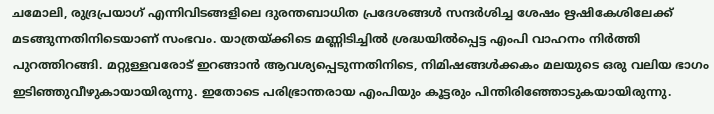ചമോലി, രുദ്രപ്രയാഗ് എന്നിവിടങ്ങളിലെ ദുരന്തബാധിത പ്രദേശങ്ങള്‍ സന്ദര്‍ശിച്ച ശേഷം ഋഷികേശിലേക്ക് മടങ്ങുന്നതിനിടെയാണ് സംഭവം. യാത്രയ്ക്കിടെ മണ്ണിടിച്ചില്‍ ശ്രദ്ധയില്‍പ്പെട്ട എംപി വാഹനം നിര്‍ത്തി പുറത്തിറങ്ങി. മറ്റുള്ളവരോട് ഇറങ്ങാന്‍ ആവശ്യപ്പെടുന്നതിനിടെ, നിമിഷങ്ങള്‍ക്കകം മലയുടെ ഒരു വലിയ ഭാഗം ഇടിഞ്ഞുവീഴുകായായിരുന്നു. ഇതോടെ പരിഭ്രാന്തരായ എംപിയും കൂട്ടരും പിന്തിരിഞ്ഞോടുകയായിരുന്നു.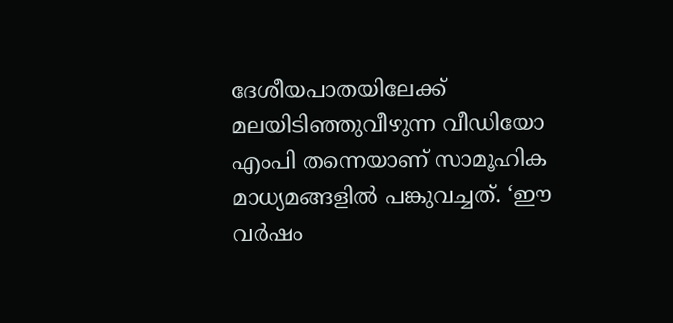ദേശീയപാതയിലേക്ക് മലയിടിഞ്ഞുവീഴുന്ന വീഡിയോ എംപി തന്നെയാണ് സാമൂഹിക മാധ്യമങ്ങളില്‍ പങ്കുവച്ചത്. ‘ഈ വര്‍ഷം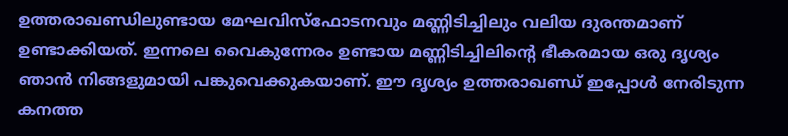ഉത്തരാഖണ്ഡിലുണ്ടായ മേഘവിസ്‌ഫോടനവും മണ്ണിടിച്ചിലും വലിയ ദുരന്തമാണ് ഉണ്ടാക്കിയത്. ഇന്നലെ വൈകുന്നേരം ഉണ്ടായ മണ്ണിടിച്ചിലിന്റെ ഭീകരമായ ഒരു ദൃശ്യം ഞാന്‍ നിങ്ങളുമായി പങ്കുവെക്കുകയാണ്. ഈ ദൃശ്യം ഉത്തരാഖണ്ഡ് ഇപ്പോള്‍ നേരിടുന്ന കനത്ത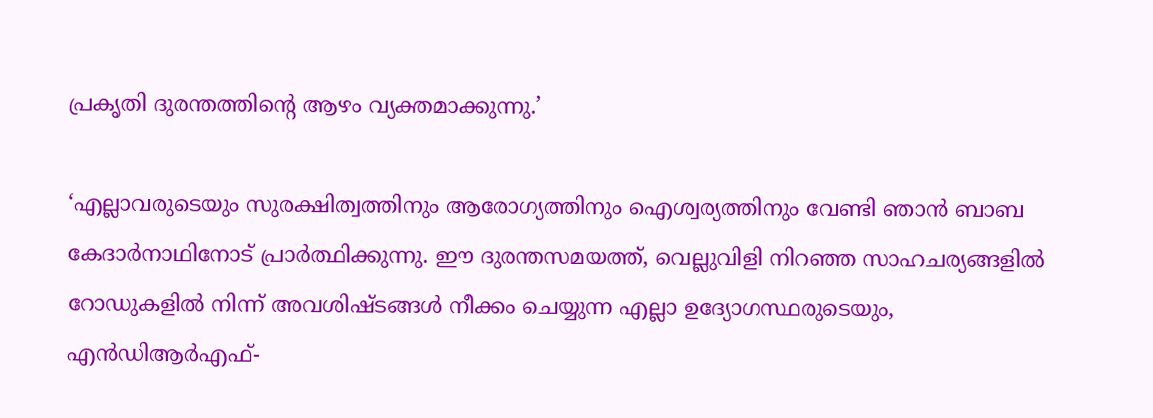പ്രകൃതി ദുരന്തത്തിന്റെ ആഴം വ്യക്തമാക്കുന്നു.’

‘എല്ലാവരുടെയും സുരക്ഷിത്വത്തിനും ആരോഗ്യത്തിനും ഐശ്വര്യത്തിനും വേണ്ടി ഞാന്‍ ബാബ കേദാര്‍നാഥിനോട് പ്രാര്‍ത്ഥിക്കുന്നു. ഈ ദുരന്തസമയത്ത്, വെല്ലുവിളി നിറഞ്ഞ സാഹചര്യങ്ങളില്‍ റോഡുകളില്‍ നിന്ന് അവശിഷ്ടങ്ങള്‍ നീക്കം ചെയ്യുന്ന എല്ലാ ഉദ്യോഗസ്ഥരുടെയും, എന്‍ഡിആര്‍എഫ്-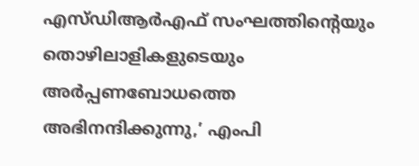എസ്ഡിആര്‍എഫ് സംഘത്തിന്റെയും തൊഴിലാളികളുടെയും അര്‍പ്പണബോധത്തെ അഭിനന്ദിക്കുന്നു,’ എംപി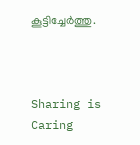കൂട്ടിച്ചേര്‍ത്തു.



Sharing is Caring